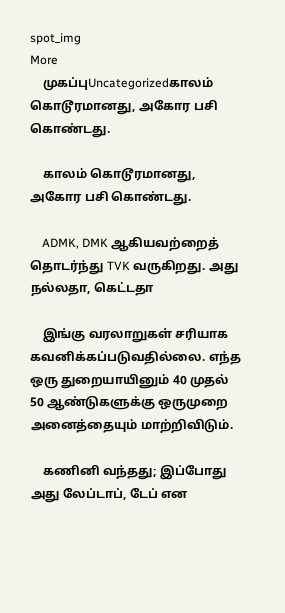spot_img
More
    முகப்புUncategorizedகாலம் கொடூரமானது, அகோர பசி கொண்டது.

    காலம் கொடூரமானது, அகோர பசி கொண்டது.

    ADMK, DMK ஆகியவற்றைத் தொடர்ந்து TVK வருகிறது. அது நல்லதா, கெட்டதா

    இங்கு வரலாறுகள் சரியாக கவனிக்கப்படுவதில்லை. எந்த ஒரு துறையாயினும் 40 முதல் 50 ஆண்டுகளுக்கு ஒருமுறை அனைத்தையும் மாற்றிவிடும்.

    கணினி வந்தது; இப்போது அது லேப்டாப், டேப் என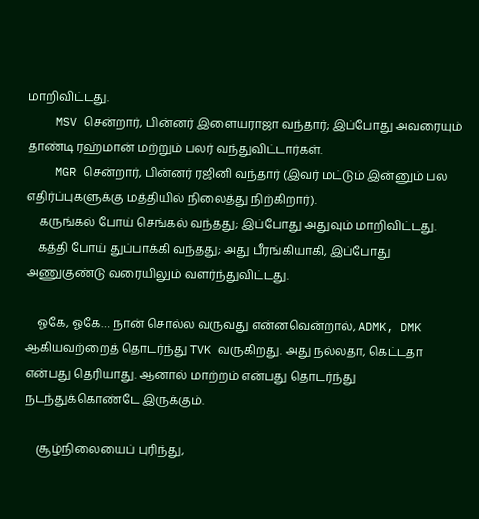மாறிவிட்டது.
    MSV சென்றார், பின்னர் இளையராஜா வந்தார்; இப்போது அவரையும் தாண்டி ரஹ்மான் மற்றும் பலர் வந்துவிட்டார்கள்.
    MGR சென்றார், பின்னர் ரஜினி வந்தார் (இவர் மட்டும் இன்னும் பல எதிர்ப்புகளுக்கு மத்தியில் நிலைத்து நிற்கிறார்).
    கருங்கல் போய் செங்கல் வந்தது; இப்போது அதுவும் மாறிவிட்டது.
    கத்தி போய் துப்பாக்கி வந்தது; அது பீரங்கியாகி, இப்போது அணுகுண்டு வரையிலும் வளர்ந்துவிட்டது.

    ஓகே, ஓகே… நான் சொல்ல வருவது என்னவென்றால், ADMK, DMK ஆகியவற்றைத் தொடர்ந்து TVK வருகிறது. அது நல்லதா, கெட்டதா என்பது தெரியாது. ஆனால் மாற்றம் என்பது தொடர்ந்து நடந்துக்கொண்டே இருக்கும்.

    சூழ்நிலையைப் புரிந்து,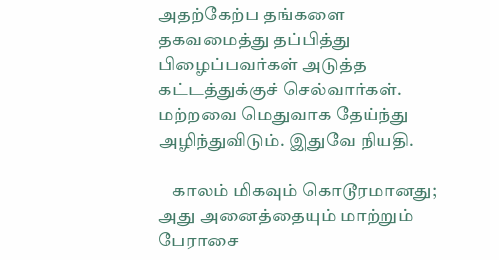அதற்கேற்ப தங்களை தகவமைத்து தப்பித்து பிழைப்பவர்கள் அடுத்த கட்டத்துக்குச் செல்வார்கள். மற்றவை மெதுவாக தேய்ந்து அழிந்துவிடும். இதுவே நியதி.

    காலம் மிகவும் கொடூரமானது; அது அனைத்தையும் மாற்றும் பேராசை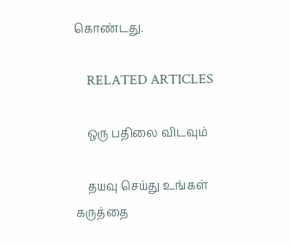கொண்டது.

    RELATED ARTICLES

    ஒரு பதிலை விடவும்

    தயவு செய்து உங்கள் கருத்தை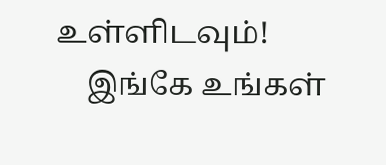உள்ளிடவும்!
    இங்கே உங்கள்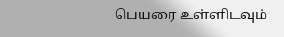பெயரை உள்ளிடவும்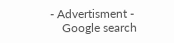- Advertisment -
    Google search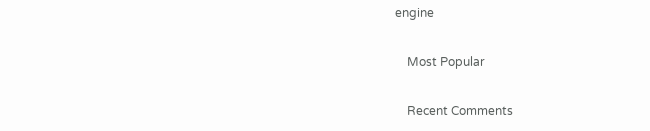engine

    Most Popular

    Recent Comments